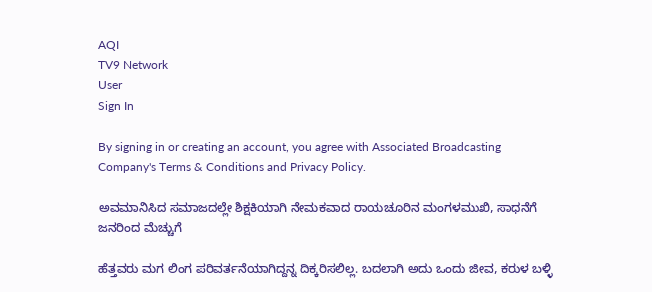AQI
TV9 Network
User
Sign In

By signing in or creating an account, you agree with Associated Broadcasting Company's Terms & Conditions and Privacy Policy.

ಅವಮಾನಿಸಿದ ಸಮಾಜದಲ್ಲೇ ಶಿಕ್ಷಕಿಯಾಗಿ ನೇಮಕವಾದ ರಾಯಚೂರಿನ ಮಂಗಳಮುಖಿ, ಸಾಧನೆಗೆ ಜನರಿಂದ ಮೆಚ್ಚುಗೆ

ಹೆತ್ತವರು ಮಗ ಲಿಂಗ ಪರಿವರ್ತನೆಯಾಗಿದ್ದನ್ನ ದಿಕ್ಕರಿಸಲಿಲ್ಲ. ಬದಲಾಗಿ ಅದು ಒಂದು ಜೀವ, ಕರುಳ ಬಳ್ಳಿ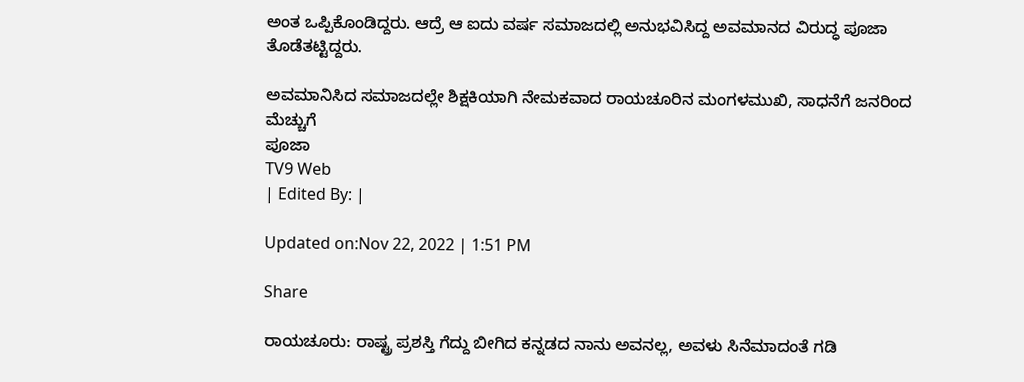ಅಂತ ಒಪ್ಪಿಕೊಂಡಿದ್ದರು. ಆದ್ರೆ ಆ ಐದು ವರ್ಷ ಸಮಾಜದಲ್ಲಿ ಅನುಭವಿಸಿದ್ದ ಅವಮಾನದ ವಿರುದ್ಧ ಪೂಜಾ ತೊಡೆತಟ್ಟಿದ್ದರು.

ಅವಮಾನಿಸಿದ ಸಮಾಜದಲ್ಲೇ ಶಿಕ್ಷಕಿಯಾಗಿ ನೇಮಕವಾದ ರಾಯಚೂರಿನ ಮಂಗಳಮುಖಿ, ಸಾಧನೆಗೆ ಜನರಿಂದ ಮೆಚ್ಚುಗೆ
ಪೂಜಾ
TV9 Web
| Edited By: |

Updated on:Nov 22, 2022 | 1:51 PM

Share

ರಾಯಚೂರು: ರಾಷ್ಟ್ರ ಪ್ರಶಸ್ತಿ ಗೆದ್ದು ಬೀಗಿದ ಕನ್ನಡದ ನಾನು ಅವನಲ್ಲ, ಅವಳು ಸಿನೆಮಾದಂತೆ ಗಡಿ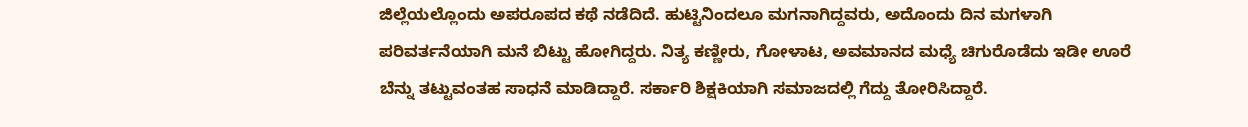ಜಿಲ್ಲೆಯಲ್ಲೊಂದು ಅಪರೂಪದ ಕಥೆ ನಡೆದಿದೆ. ಹುಟ್ಟಿನಿಂದಲೂ ಮಗನಾಗಿದ್ದವರು, ಅದೊಂದು ದಿನ ಮಗಳಾಗಿ ಪರಿವರ್ತನೆಯಾಗಿ ಮನೆ ಬಿಟ್ಟು ಹೋಗಿದ್ದರು. ನಿತ್ಯ ಕಣ್ಣೀರು, ಗೋಳಾಟ, ಅವಮಾನದ ಮಧ್ಯೆ ಚಿಗುರೊಡೆದು ಇಡೀ ಊರೆ ಬೆನ್ನು ತಟ್ಟುವಂತಹ ಸಾಧನೆ ಮಾಡಿದ್ದಾರೆ. ಸರ್ಕಾರಿ ಶಿಕ್ಷಕಿಯಾಗಿ ಸಮಾಜದಲ್ಲಿ ಗೆದ್ದು ತೋರಿಸಿದ್ದಾರೆ.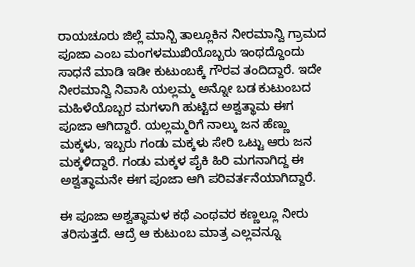ರಾಯಚೂರು ಜಿಲ್ಲೆ ಮಾನ್ಬಿ ತಾಲ್ಲೂಕಿನ ನೀರಮಾನ್ವಿ ಗ್ರಾಮದ ಪೂಜಾ ಎಂಬ ಮಂಗಳಮುಖಿಯೊಬ್ಬರು ಇಂಥದ್ದೊಂದು ಸಾಧನೆ ಮಾಡಿ ಇಡೀ ಕುಟುಂಬಕ್ಕೆ ಗೌರವ ತಂದಿದ್ದಾರೆ. ಇದೇ ನೀರಮಾನ್ವಿ ನಿವಾಸಿ ಯಲ್ಲಮ್ಮ ಅನ್ನೋ ಬಡ ಕುಟುಂಬದ ಮಹಿಳೆಯೊಬ್ಬರ ಮಗಳಾಗಿ ಹುಟ್ಟಿದ ಅಶ್ವತ್ಥಾಮ ಈಗ ಪೂಜಾ ಆಗಿದ್ದಾರೆ. ಯಲ್ಲಮ್ಮರಿಗೆ ನಾಲ್ಕು ಜನ ಹೆಣ್ಣು ಮಕ್ಕಳು, ಇಬ್ಬರು ಗಂಡು ಮಕ್ಕಳು ಸೇರಿ ಒಟ್ಟು ಆರು ಜನ ಮಕ್ಕಳಿದ್ದಾರೆ. ಗಂಡು ಮಕ್ಕಳ ಪೈಕಿ ಹಿರಿ ಮಗನಾಗಿದ್ದ ಈ ಅಶ್ವತ್ಥಾಮನೇ ಈಗ ಪೂಜಾ ಆಗಿ ಪರಿವರ್ತನೆಯಾಗಿದ್ದಾರೆ.

ಈ ಪೂಜಾ ಅಶ್ವತ್ಥಾಮಳ ಕಥೆ ಎಂಥವರ ಕಣ್ಣಲ್ಲೂ ನೀರು ತರಿಸುತ್ತದೆ. ಆದ್ರೆ ಆ ಕುಟುಂಬ ಮಾತ್ರ ಎಲ್ಲವನ್ನೂ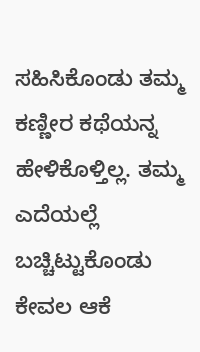ಸಹಿಸಿಕೊಂಡು ತಮ್ಮ ಕಣ್ಣೀರ ಕಥೆಯನ್ನ ಹೇಳಿಕೊಳ್ತಿಲ್ಲ. ತಮ್ಮ ಎದೆಯಲ್ಲೆ ಬಚ್ಚಿಟ್ಟುಕೊಂಡು ಕೇವಲ ಆಕೆ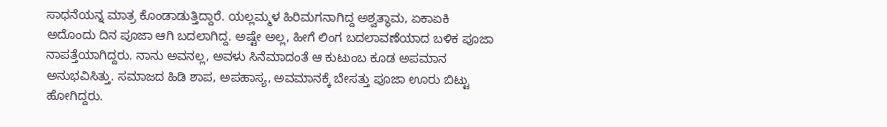ಸಾಧನೆಯನ್ನ ಮಾತ್ರ ಕೊಂಡಾಡುತ್ತಿದ್ದಾರೆ. ಯಲ್ಲಮ್ಮಳ ಹಿರಿಮಗನಾಗಿದ್ದ ಅಶ್ವತ್ಥಾಮ, ಏಕಾಏಕಿ ಅದೊಂದು ದಿನ ಪೂಜಾ ಆಗಿ ಬದಲಾಗಿದ್ದ. ಅಷ್ಟೇ ಅಲ್ಲ, ಹೀಗೆ ಲಿಂಗ ಬದಲಾವಣೆಯಾದ ಬಳಿಕ ಪೂಜಾ ನಾಪತ್ತೆಯಾಗಿದ್ದರು. ನಾನು ಅವನಲ್ಲ, ಅವಳು ಸಿನೆಮಾದಂತೆ ಆ ಕುಟುಂಬ ಕೂಡ ಅಪಮಾನ ಅನುಭವಿಸಿತ್ತು. ಸಮಾಜದ ಹಿಡಿ ಶಾಪ, ಅಪಹಾಸ್ಯ, ಅವಮಾನಕ್ಕೆ ಬೇಸತ್ತು ಪೂಜಾ ಊರು ಬಿಟ್ಟು ಹೋಗಿದ್ದರು.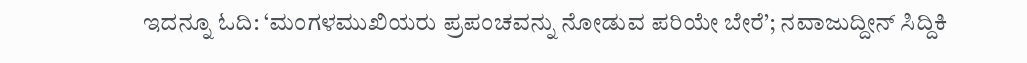ಇದನ್ನೂ ಓದಿ: ‘ಮಂಗಳಮುಖಿಯರು ಪ್ರಪಂಚವನ್ನು ನೋಡುವ ಪರಿಯೇ ಬೇರೆ’; ನವಾಜುದ್ದೀನ್ ಸಿದ್ದಿಕಿ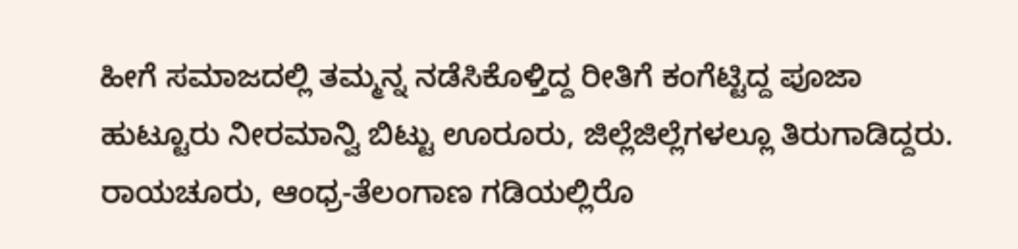ಹೀಗೆ ಸಮಾಜದಲ್ಲಿ ತಮ್ಮನ್ನ ನಡೆಸಿಕೊಳ್ತಿದ್ದ ರೀತಿಗೆ ಕಂಗೆಟ್ಟಿದ್ದ ಪೂಜಾ ಹುಟ್ಟೂರು ನೀರಮಾನ್ವಿ ಬಿಟ್ಟು ಊರೂರು, ಜಿಲ್ಲೆಜಿಲ್ಲೆಗಳಲ್ಲೂ ತಿರುಗಾಡಿದ್ದರು. ರಾಯಚೂರು, ಆಂಧ್ರ-ತೆಲಂಗಾಣ ಗಡಿಯಲ್ಲಿರೊ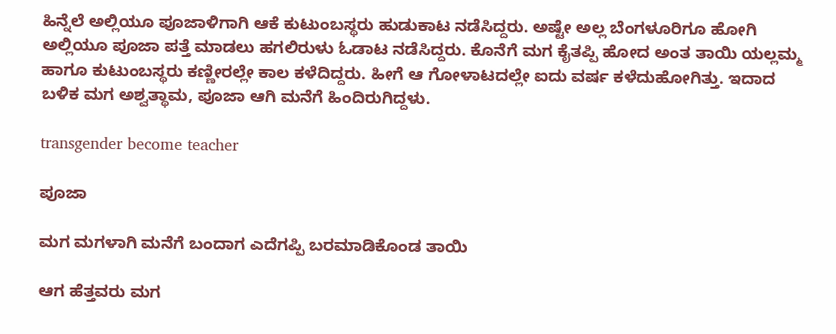ಹಿನ್ನೆಲೆ ಅಲ್ಲಿಯೂ ಪೂಜಾಳಿಗಾಗಿ ಆಕೆ ಕುಟುಂಬಸ್ಥರು ಹುಡುಕಾಟ ನಡೆಸಿದ್ದರು. ಅಷ್ಟೇ ಅಲ್ಲ ಬೆಂಗಳೂರಿಗೂ ಹೋಗಿ ಅಲ್ಲಿಯೂ ಪೂಜಾ ಪತ್ತೆ ಮಾಡಲು ಹಗಲಿರುಳು ಓಡಾಟ ನಡೆಸಿದ್ದರು. ಕೊನೆಗೆ ಮಗ ಕೈತಪ್ಪಿ ಹೋದ ಅಂತ ತಾಯಿ ಯಲ್ಲಮ್ಮ ಹಾಗೂ ಕುಟುಂಬಸ್ಥರು ಕಣ್ಣೀರಲ್ಲೇ ಕಾಲ ಕಳೆದಿದ್ದರು. ಹೀಗೆ ಆ ಗೋಳಾಟದಲ್ಲೇ ಐದು ವರ್ಷ ಕಳೆದುಹೋಗಿತ್ತು. ಇದಾದ ಬಳಿಕ ಮಗ ಅಶ್ವತ್ಥಾಮ, ಪೂಜಾ ಆಗಿ ಮನೆಗೆ ಹಿಂದಿರುಗಿದ್ದಳು.

transgender become teacher

ಪೂಜಾ

ಮಗ ಮಗಳಾಗಿ ಮನೆಗೆ ಬಂದಾಗ ಎದೆಗಪ್ಪಿ ಬರಮಾಡಿಕೊಂಡ ತಾಯಿ

ಆಗ ಹೆತ್ತವರು ಮಗ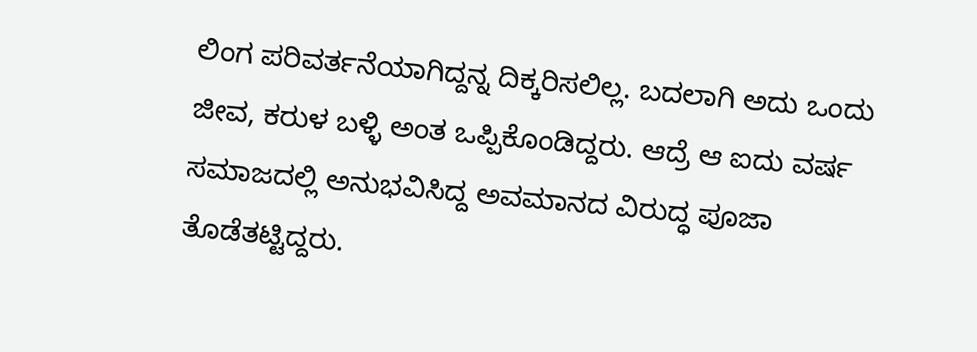ಲಿಂಗ ಪರಿವರ್ತನೆಯಾಗಿದ್ದನ್ನ ದಿಕ್ಕರಿಸಲಿಲ್ಲ. ಬದಲಾಗಿ ಅದು ಒಂದು ಜೀವ, ಕರುಳ ಬಳ್ಳಿ ಅಂತ ಒಪ್ಪಿಕೊಂಡಿದ್ದರು. ಆದ್ರೆ ಆ ಐದು ವರ್ಷ ಸಮಾಜದಲ್ಲಿ ಅನುಭವಿಸಿದ್ದ ಅವಮಾನದ ವಿರುದ್ಧ ಪೂಜಾ ತೊಡೆತಟ್ಟಿದ್ದರು.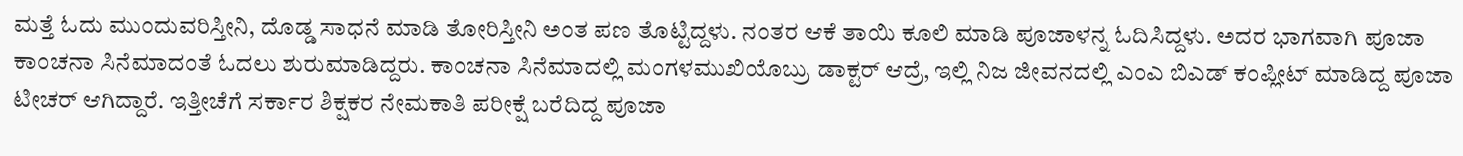ಮತ್ತೆ ಓದು ಮುಂದುವರಿಸ್ತೀನಿ, ದೊಡ್ಡ ಸಾಧನೆ ಮಾಡಿ ತೋರಿಸ್ತೀನಿ ಅಂತ ಪಣ ತೊಟ್ಟಿದ್ದಳು. ನಂತರ ಆಕೆ ತಾಯಿ ಕೂಲಿ ಮಾಡಿ ಪೂಜಾಳನ್ನ ಓದಿಸಿದ್ದಳು. ಅದರ ಭಾಗವಾಗಿ ಪೂಜಾ ಕಾಂಚನಾ ಸಿನೆಮಾದಂತೆ ಓದಲು ಶುರುಮಾಡಿದ್ದರು. ಕಾಂಚನಾ ಸಿನೆಮಾದಲ್ಲಿ ಮಂಗಳಮುಖಿಯೊಬ್ರು ಡಾಕ್ಟರ್ ಆದ್ರೆ, ಇಲ್ಲಿ ನಿಜ ಜೀವನದಲ್ಲಿ ಎಂಎ ಬಿಎಡ್ ಕಂಪ್ಲೀಟ್ ಮಾಡಿದ್ದ ಪೂಜಾ ಟೀಚರ್ ಆಗಿದ್ದಾರೆ. ಇತ್ತೀಚೆಗೆ ಸರ್ಕಾರ ಶಿಕ್ಷಕರ ನೇಮಕಾತಿ ಪರೀಕ್ಷೆ ಬರೆದಿದ್ದ ಪೂಜಾ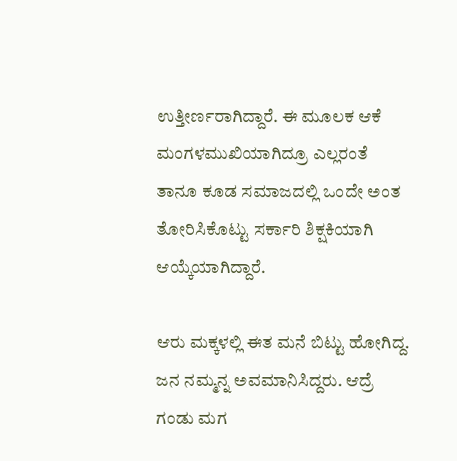ಉತ್ತೀರ್ಣರಾಗಿದ್ದಾರೆ. ಈ ಮೂಲಕ ಆಕೆ ಮಂಗಳಮುಖಿಯಾಗಿದ್ರೂ ಎಲ್ಲರಂತೆ ತಾನೂ ಕೂಡ ಸಮಾಜದಲ್ಲಿ ಒಂದೇ ಅಂತ ತೋರಿಸಿಕೊಟ್ಟು ಸರ್ಕಾರಿ ಶಿಕ್ಷಕಿಯಾಗಿ ಆಯ್ಕೆಯಾಗಿದ್ದಾರೆ.

ಆರು ಮಕ್ಕಳಲ್ಲಿ‌ ಈತ ಮನೆ ಬಿಟ್ಟು ಹೋಗಿದ್ದ. ಜನ ನಮ್ಮನ್ನ ಅವಮಾನಿಸಿದ್ದರು. ಆದ್ರೆ ಗಂಡು ಮಗ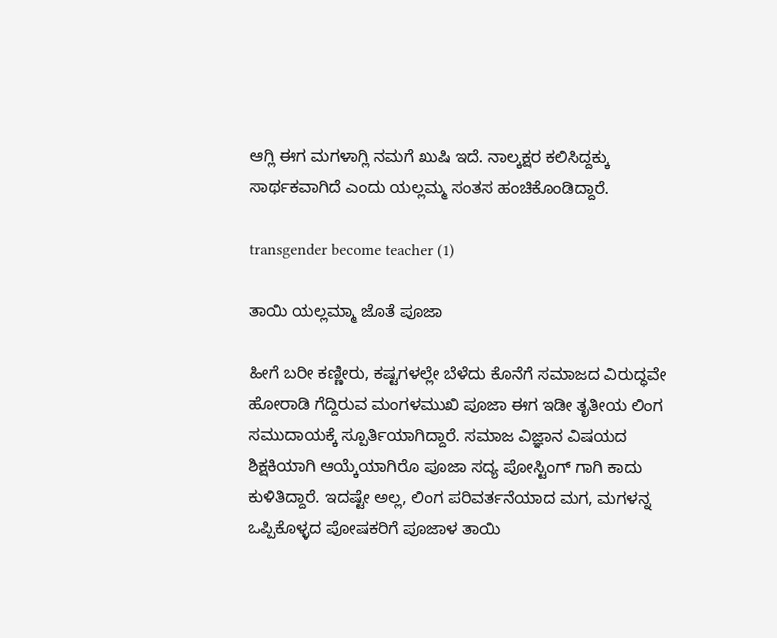ಆಗ್ಲಿ ಈಗ ಮಗಳಾಗ್ಲಿ ನಮಗೆ ಖುಷಿ ಇದೆ. ನಾಲ್ಕಕ್ಷರ ಕಲಿಸಿದ್ದಕ್ಕು ಸಾರ್ಥಕವಾಗಿದೆ ಎಂದು ಯಲ್ಲಮ್ಮ ಸಂತಸ ಹಂಚಿಕೊಂಡಿದ್ದಾರೆ.

transgender become teacher (1)

ತಾಯಿ ಯಲ್ಲಮ್ಮಾ ಜೊತೆ ಪೂಜಾ

ಹೀಗೆ ಬರೀ ಕಣ್ಣೀರು, ಕಷ್ಟಗಳಲ್ಲೇ ಬೆಳೆದು ಕೊನೆಗೆ ಸಮಾಜದ ವಿರುದ್ಧವೇ ಹೋರಾಡಿ ಗೆದ್ದಿರುವ ಮಂಗಳಮುಖಿ ಪೂಜಾ ಈಗ ಇಡೀ ತೃತೀಯ ಲಿಂಗ ಸಮುದಾಯಕ್ಕೆ ಸ್ಪೂರ್ತಿಯಾಗಿದ್ದಾರೆ. ಸಮಾಜ ವಿಜ್ಞಾನ ವಿಷಯದ ಶಿಕ್ಷಕಿಯಾಗಿ ಆಯ್ಕೆಯಾಗಿರೊ ಪೂಜಾ ಸದ್ಯ ಪೋಸ್ಟಿಂಗ್ ಗಾಗಿ ಕಾದು ಕುಳಿತಿದ್ದಾರೆ. ಇದಷ್ಟೇ ಅಲ್ಲ, ಲಿಂಗ ಪರಿವರ್ತನೆಯಾದ ಮಗ, ಮಗಳನ್ನ ಒಪ್ಪಿಕೊಳ್ಳದ ಪೋಷಕರಿಗೆ ಪೂಜಾಳ ತಾಯಿ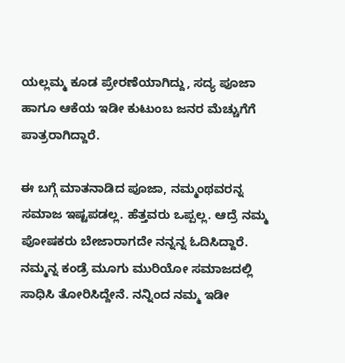ಯಲ್ಲಮ್ಮ ಕೂಡ ಪ್ರೇರಣೆಯಾಗಿದ್ದು, ಸದ್ಯ ಪೂಜಾ ಹಾಗೂ ಆಕೆಯ ಇಡೀ ಕುಟುಂಬ ಜನರ ಮೆಚ್ಚುಗೆಗೆ ಪಾತ್ರರಾಗಿದ್ದಾರೆ.

ಈ ಬಗ್ಗೆ ಮಾತನಾಡಿದ ಪೂಜಾ, ನಮ್ಮಂಥವರನ್ನ ಸಮಾಜ ಇಷ್ಟಪಡಲ್ಲ. ಹೆತ್ತವರು ಒಪ್ಪಲ್ಲ. ಆದ್ರೆ ನಮ್ಮ ಪೋಷಕರು ಬೇಜಾರಾಗದೇ ನನ್ನನ್ನ ಓದಿಸಿದ್ದಾರೆ. ನಮ್ಮನ್ನ ಕಂಡ್ರೆ ಮೂಗು ಮುರಿಯೋ ಸಮಾಜದಲ್ಲಿ ಸಾಧಿಸಿ ತೋರಿಸಿದ್ದೇನೆ. ನನ್ನಿಂದ ನಮ್ಮ ಇಡೀ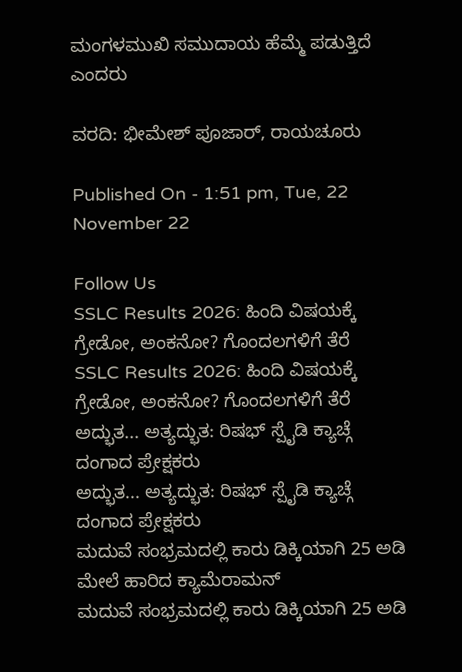ಮಂಗಳಮುಖಿ ಸಮುದಾಯ ಹೆಮ್ಮೆ ಪಡುತ್ತಿದೆ ಎಂದರು

ವರದಿ: ಭೀಮೇಶ್ ಪೂಜಾರ್, ರಾಯಚೂರು

Published On - 1:51 pm, Tue, 22 November 22

Follow Us
SSLC Results 2026: ಹಿಂದಿ ವಿಷಯಕ್ಕೆ ಗ್ರೇಡೋ, ಅಂಕನೋ? ಗೊಂದಲಗಳಿಗೆ ತೆರೆ
SSLC Results 2026: ಹಿಂದಿ ವಿಷಯಕ್ಕೆ ಗ್ರೇಡೋ, ಅಂಕನೋ? ಗೊಂದಲಗಳಿಗೆ ತೆರೆ
ಅದ್ಭುತ... ಅತ್ಯದ್ಭುತ: ರಿಷಭ್ ಸ್ಪೈಡಿ ಕ್ಯಾಚ್ಗೆ ದಂಗಾದ ಪ್ರೇಕ್ಷಕರು
ಅದ್ಭುತ... ಅತ್ಯದ್ಭುತ: ರಿಷಭ್ ಸ್ಪೈಡಿ ಕ್ಯಾಚ್ಗೆ ದಂಗಾದ ಪ್ರೇಕ್ಷಕರು
ಮದುವೆ ಸಂಭ್ರಮದಲ್ಲಿ ಕಾರು ಡಿಕ್ಕಿಯಾಗಿ 25 ಅಡಿ ಮೇಲೆ ಹಾರಿದ ಕ್ಯಾಮೆರಾಮನ್
ಮದುವೆ ಸಂಭ್ರಮದಲ್ಲಿ ಕಾರು ಡಿಕ್ಕಿಯಾಗಿ 25 ಅಡಿ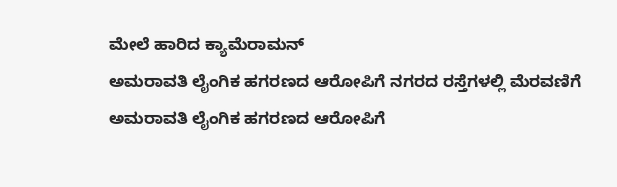ಮೇಲೆ ಹಾರಿದ ಕ್ಯಾಮೆರಾಮನ್
ಅಮರಾವತಿ ಲೈಂಗಿಕ ಹಗರಣದ ಆರೋಪಿಗೆ ನಗರದ ರಸ್ತೆಗಳಲ್ಲಿ ಮೆರವಣಿಗೆ
ಅಮರಾವತಿ ಲೈಂಗಿಕ ಹಗರಣದ ಆರೋಪಿಗೆ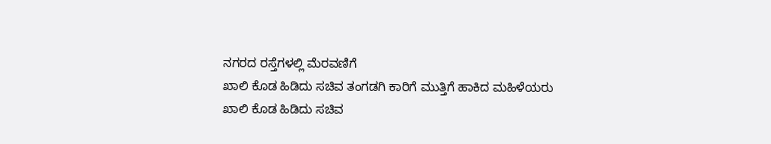ನಗರದ ರಸ್ತೆಗಳಲ್ಲಿ ಮೆರವಣಿಗೆ
ಖಾಲಿ ಕೊಡ ಹಿಡಿದು ಸಚಿವ ತಂಗಡಗಿ ಕಾರಿಗೆ ಮುತ್ತಿಗೆ ಹಾಕಿದ ಮಹಿಳೆಯರು
ಖಾಲಿ ಕೊಡ ಹಿಡಿದು ಸಚಿವ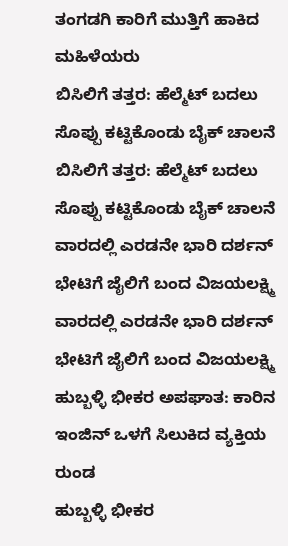ತಂಗಡಗಿ ಕಾರಿಗೆ ಮುತ್ತಿಗೆ ಹಾಕಿದ ಮಹಿಳೆಯರು
ಬಿಸಿಲಿಗೆ ತತ್ತರ: ಹೆಲ್ಮೆಟ್ ಬದಲು ಸೊಪ್ಪು ಕಟ್ಟಿಕೊಂಡು ಬೈಕ್ ಚಾಲನೆ
ಬಿಸಿಲಿಗೆ ತತ್ತರ: ಹೆಲ್ಮೆಟ್ ಬದಲು ಸೊಪ್ಪು ಕಟ್ಟಿಕೊಂಡು ಬೈಕ್ ಚಾಲನೆ
ವಾರದಲ್ಲಿ ಎರಡನೇ ಭಾರಿ ದರ್ಶನ್ ಭೇಟಿಗೆ ಜೈಲಿಗೆ ಬಂದ ವಿಜಯಲಕ್ಷ್ಮಿ
ವಾರದಲ್ಲಿ ಎರಡನೇ ಭಾರಿ ದರ್ಶನ್ ಭೇಟಿಗೆ ಜೈಲಿಗೆ ಬಂದ ವಿಜಯಲಕ್ಷ್ಮಿ
ಹುಬ್ಬಳ್ಳಿ ಭೀಕರ ಅಪಘಾತ: ಕಾರಿನ ಇಂಜಿನ್ ಒಳಗೆ ಸಿಲುಕಿದ ವ್ಯಕ್ತಿಯ ರುಂಡ
ಹುಬ್ಬಳ್ಳಿ ಭೀಕರ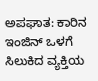ಅಪಘಾತ: ಕಾರಿನ ಇಂಜಿನ್ ಒಳಗೆ ಸಿಲುಕಿದ ವ್ಯಕ್ತಿಯ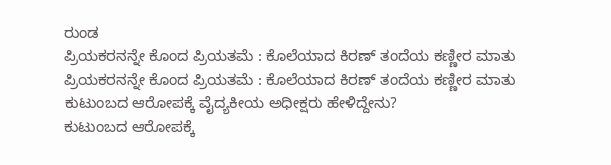ರುಂಡ
ಪ್ರಿಯಕರನನ್ನೇ ಕೊಂದ ಪ್ರಿಯತಮೆ : ಕೊಲೆಯಾದ ಕಿರಣ್ ತಂದೆಯ ಕಣ್ಣೀರ ಮಾತು
ಪ್ರಿಯಕರನನ್ನೇ ಕೊಂದ ಪ್ರಿಯತಮೆ : ಕೊಲೆಯಾದ ಕಿರಣ್ ತಂದೆಯ ಕಣ್ಣೀರ ಮಾತು
ಕುಟುಂಬದ ಆರೋಪಕ್ಕೆ ವೈದ್ಯಕೀಯ ಅಧೀಕ್ಷರು ಹೇಳಿದ್ದೇನು?
ಕುಟುಂಬದ ಆರೋಪಕ್ಕೆ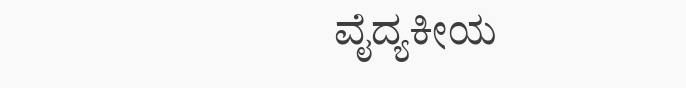ವೈದ್ಯಕೀಯ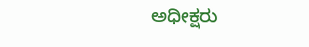ಅಧೀಕ್ಷರು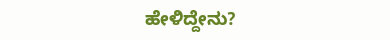ಹೇಳಿದ್ದೇನು?